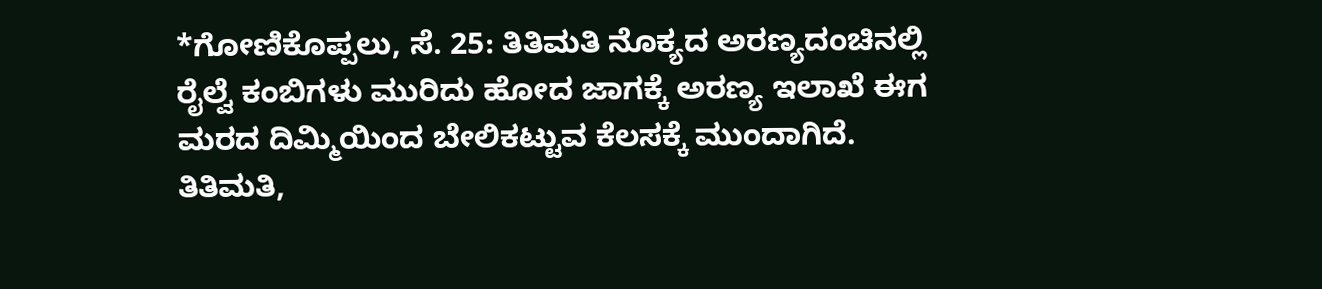*ಗೋಣಿಕೊಪ್ಪಲು, ಸೆ. 25: ತಿತಿಮತಿ ನೊಕ್ಯದ ಅರಣ್ಯದಂಚಿನಲ್ಲಿ ರೈಲ್ವೆ ಕಂಬಿಗಳು ಮುರಿದು ಹೋದ ಜಾಗಕ್ಕೆ ಅರಣ್ಯ ಇಲಾಖೆ ಈಗ ಮರದ ದಿಮ್ಮಿಯಿಂದ ಬೇಲಿಕಟ್ಟುವ ಕೆಲಸಕ್ಕೆ ಮುಂದಾಗಿದೆ.
ತಿತಿಮತಿ,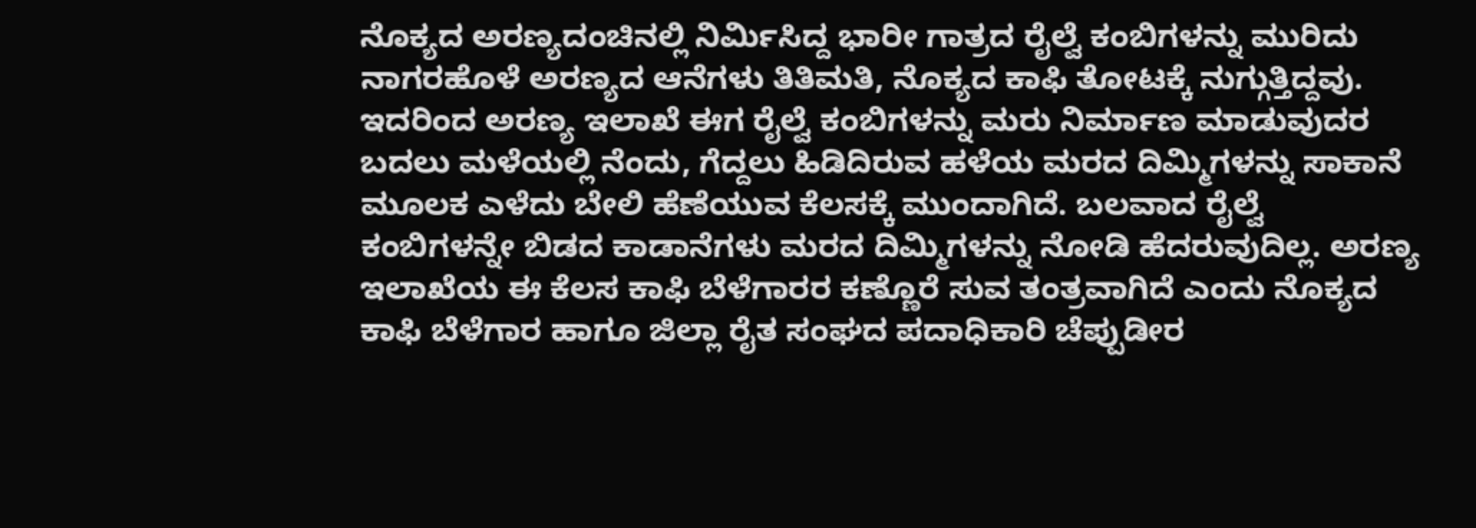ನೊಕ್ಯದ ಅರಣ್ಯದಂಚಿನಲ್ಲಿ ನಿರ್ಮಿಸಿದ್ದ ಭಾರೀ ಗಾತ್ರದ ರೈಲ್ವೆ ಕಂಬಿಗಳನ್ನು ಮುರಿದು ನಾಗರಹೊಳೆ ಅರಣ್ಯದ ಆನೆಗಳು ತಿತಿಮತಿ, ನೊಕ್ಯದ ಕಾಫಿ ತೋಟಕ್ಕೆ ನುಗ್ಗುತ್ತಿದ್ದವು. ಇದರಿಂದ ಅರಣ್ಯ ಇಲಾಖೆ ಈಗ ರೈಲ್ವೆ ಕಂಬಿಗಳನ್ನು ಮರು ನಿರ್ಮಾಣ ಮಾಡುವುದರ ಬದಲು ಮಳೆಯಲ್ಲಿ ನೆಂದು, ಗೆದ್ದಲು ಹಿಡಿದಿರುವ ಹಳೆಯ ಮರದ ದಿಮ್ಮಿಗಳನ್ನು ಸಾಕಾನೆ ಮೂಲಕ ಎಳೆದು ಬೇಲಿ ಹೆಣೆಯುವ ಕೆಲಸಕ್ಕೆ ಮುಂದಾಗಿದೆ. ಬಲವಾದ ರೈಲ್ವೆ ಕಂಬಿಗಳನ್ನೇ ಬಿಡದ ಕಾಡಾನೆಗಳು ಮರದ ದಿಮ್ಮಿಗಳನ್ನು ನೋಡಿ ಹೆದರುವುದಿಲ್ಲ. ಅರಣ್ಯ ಇಲಾಖೆಯ ಈ ಕೆಲಸ ಕಾಫಿ ಬೆಳೆಗಾರರ ಕಣ್ಣೊರೆ ಸುವ ತಂತ್ರವಾಗಿದೆ ಎಂದು ನೊಕ್ಯದ ಕಾಫಿ ಬೆಳೆಗಾರ ಹಾಗೂ ಜಿಲ್ಲಾ ರೈತ ಸಂಘದ ಪದಾಧಿಕಾರಿ ಚೆಪ್ಪುಡೀರ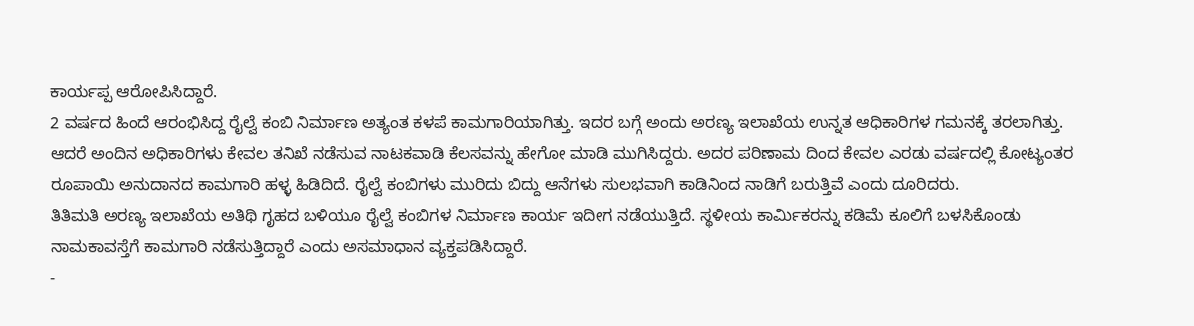ಕಾರ್ಯಪ್ಪ ಆರೋಪಿಸಿದ್ದಾರೆ.
2 ವರ್ಷದ ಹಿಂದೆ ಆರಂಭಿಸಿದ್ದ ರೈಲ್ವೆ ಕಂಬಿ ನಿರ್ಮಾಣ ಅತ್ಯಂತ ಕಳಪೆ ಕಾಮಗಾರಿಯಾಗಿತ್ತು. ಇದರ ಬಗ್ಗೆ ಅಂದು ಅರಣ್ಯ ಇಲಾಖೆಯ ಉನ್ನತ ಆಧಿಕಾರಿಗಳ ಗಮನಕ್ಕೆ ತರಲಾಗಿತ್ತು. ಆದರೆ ಅಂದಿನ ಅಧಿಕಾರಿಗಳು ಕೇವಲ ತನಿಖೆ ನಡೆಸುವ ನಾಟಕವಾಡಿ ಕೆಲಸವನ್ನು ಹೇಗೋ ಮಾಡಿ ಮುಗಿಸಿದ್ದರು. ಅದರ ಪರಿಣಾಮ ದಿಂದ ಕೇವಲ ಎರಡು ವರ್ಷದಲ್ಲಿ ಕೋಟ್ಯಂತರ ರೂಪಾಯಿ ಅನುದಾನದ ಕಾಮಗಾರಿ ಹಳ್ಳ ಹಿಡಿದಿದೆ. ರೈಲ್ವೆ ಕಂಬಿಗಳು ಮುರಿದು ಬಿದ್ದು ಆನೆಗಳು ಸುಲಭವಾಗಿ ಕಾಡಿನಿಂದ ನಾಡಿಗೆ ಬರುತ್ತಿವೆ ಎಂದು ದೂರಿದರು.
ತಿತಿಮತಿ ಅರಣ್ಯ ಇಲಾಖೆಯ ಅತಿಥಿ ಗೃಹದ ಬಳಿಯೂ ರೈಲ್ವೆ ಕಂಬಿಗಳ ನಿರ್ಮಾಣ ಕಾರ್ಯ ಇದೀಗ ನಡೆಯುತ್ತಿದೆ. ಸ್ಥಳೀಯ ಕಾರ್ಮಿಕರನ್ನು ಕಡಿಮೆ ಕೂಲಿಗೆ ಬಳಸಿಕೊಂಡು ನಾಮಕಾವಸ್ತೆಗೆ ಕಾಮಗಾರಿ ನಡೆಸುತ್ತಿದ್ದಾರೆ ಎಂದು ಅಸಮಾಧಾನ ವ್ಯಕ್ತಪಡಿಸಿದ್ದಾರೆ.
-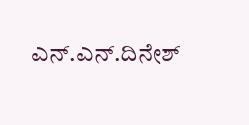ಎನ್.ಎನ್.ದಿನೇಶ್